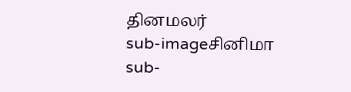தினமலர்
sub-imageசினிமா
sub-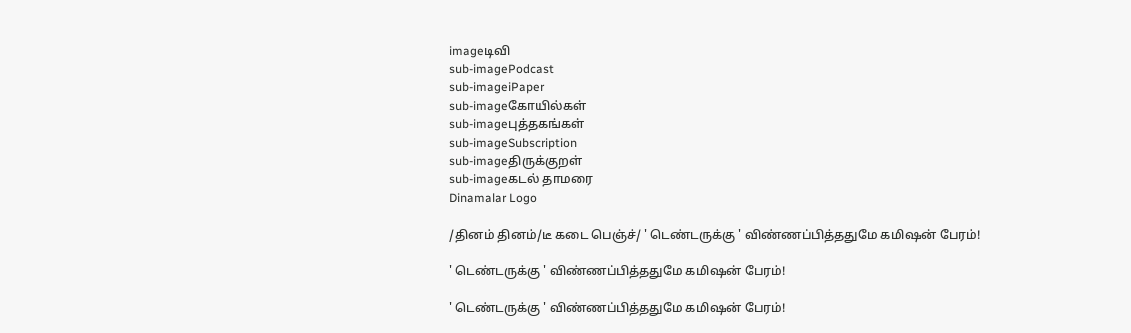imageடிவி
sub-imagePodcast
sub-imageiPaper
sub-imageகோயில்கள்
sub-imageபுத்தகங்கள்
sub-imageSubscription
sub-imageதிருக்குறள்
sub-imageகடல் தாமரை
Dinamalar Logo

/தினம் தினம்/டீ கடை பெஞ்ச்/ ' டெண்டருக்கு ' விண்ணப்பித்ததுமே கமிஷன் பேரம்!

' டெண்டருக்கு ' விண்ணப்பித்ததுமே கமிஷன் பேரம்!

' டெண்டருக்கு ' விண்ணப்பித்ததுமே கமிஷன் பேரம்!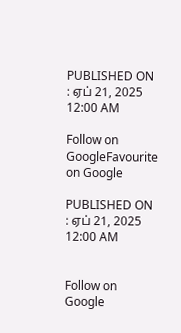PUBLISHED ON : ஏப் 21, 2025 12:00 AM

Follow on GoogleFavourite on Google

PUBLISHED ON : ஏப் 21, 2025 12:00 AM


Follow on Google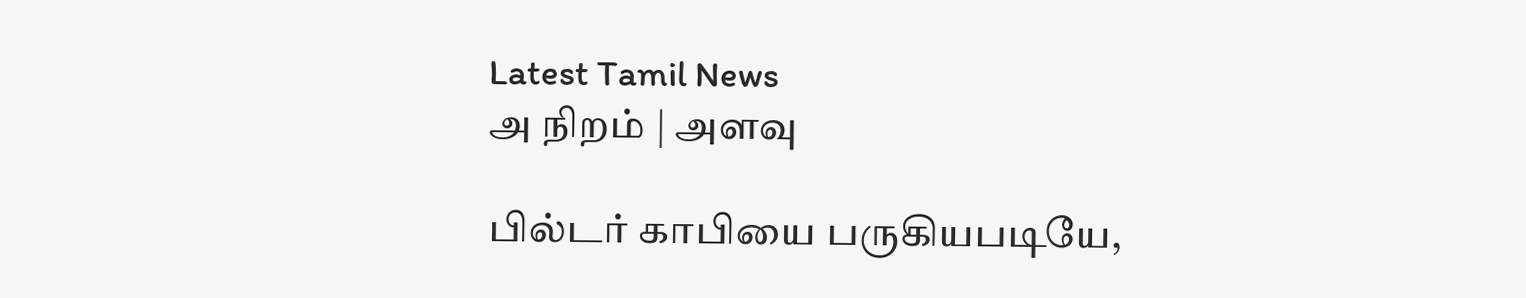Latest Tamil News
அ நிறம் | அளவு

பில்டர் காபியை பருகியபடியே,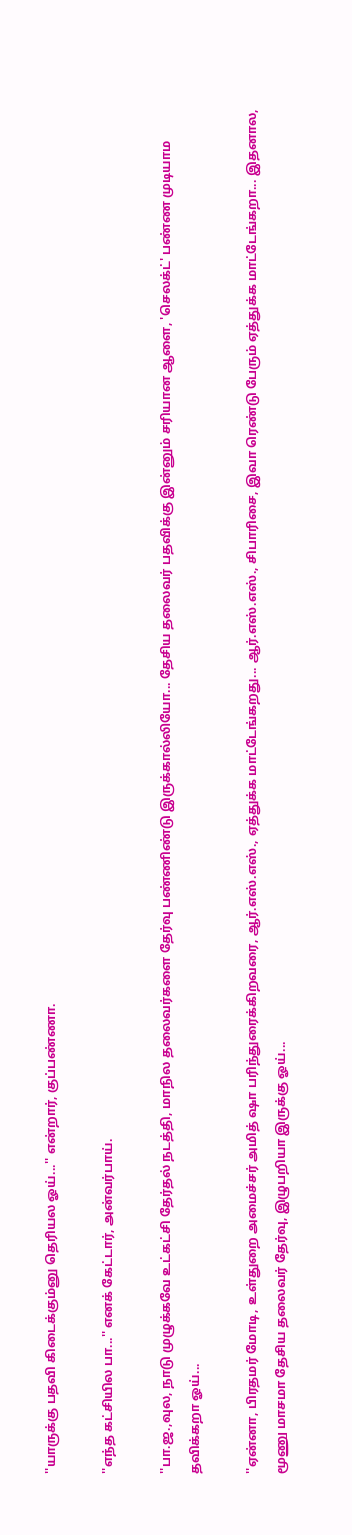''யாருக்கு பதவி கிடைக்கும்னு தெரியல ஓய்...'' என்றார், குப்பண்ணா.

''எந்த கட்சியில பா...'' எனக் கேட்டார், அன்வர்பாய்.

''பா.ஜ.,வுல, நாடு முழுக்கவே உட்கட்சி தேர்தல் நடத்தி, மாநில தலைவர்களை தேர்வு பண்ணிண்டு இருக்கால்லியோ... தேசிய தலைவர் பதவிக்கு இன்னும் சரியான ஆளை, 'செலக்ட்' பண்ண முடியாம தவிக்கறா ஓய்...

''ஏன்னா, பிரதமர் மோடி, உள்துறை அமைச்சர் அமித் ஷா பரிந்துரைக்கிறவரை, ஆர்.எஸ்.எஸ்., ஏத்துக்க மாட்டேங்கறது... ஆர்.எஸ்.எஸ்., சிபாரிசை, இவா ரெண்டு பேரும் ஏத்துக்க மாட்டேங்கறா... இதனால, மூணு மாசமா தேசிய தலைவர் தேர்வு, இழுபறியா இருக்கு ஓய்...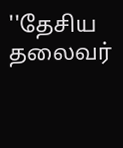''தேசிய தலைவர்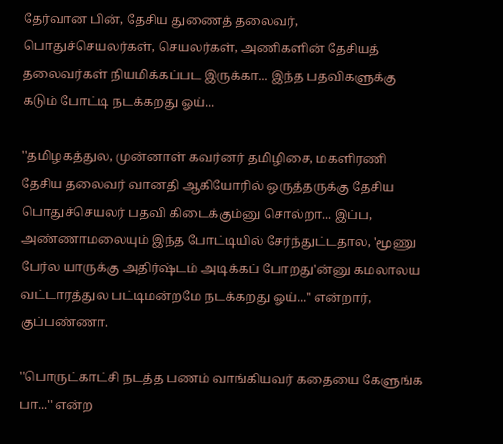தேர்வான பின், தேசிய துணைத் தலைவர், பொதுச்செயலர்கள், செயலர்கள், அணிகளின் தேசியத் தலைவர்கள் நியமிக்கப்பட இருக்கா... இந்த பதவிகளுக்கு கடும் போட்டி நடக்கறது ஓய்...

''தமிழகத்துல, முன்னாள் கவர்னர் தமிழிசை, மகளிரணி தேசிய தலைவர் வானதி ஆகியோரில் ஒருத்தருக்கு தேசிய பொதுச்செயலர் பதவி கிடைக்கும்னு சொல்றா... இப்ப, அண்ணாமலையும் இந்த போட்டியில் சேர்ந்துட்டதால, 'மூணு பேர்ல யாருக்கு அதிர்ஷ்டம் அடிக்கப் போறது'ன்னு கமலாலய வட்டாரத்துல பட்டிமன்றமே நடக்கறது ஓய்...'' என்றார், குப்பண்ணா.

''பொருட்காட்சி நடத்த பணம் வாங்கியவர் கதையை கேளுங்க பா...'' என்ற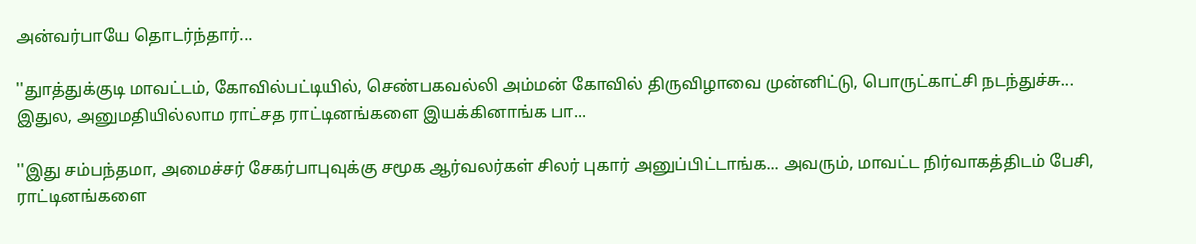அன்வர்பாயே தொடர்ந்தார்...

''துாத்துக்குடி மாவட்டம், கோவில்பட்டியில், செண்பகவல்லி அம்மன் கோவில் திருவிழாவை முன்னிட்டு, பொருட்காட்சி நடந்துச்சு... இதுல, அனுமதியில்லாம ராட்சத ராட்டினங்களை இயக்கினாங்க பா...

''இது சம்பந்தமா, அமைச்சர் சேகர்பாபுவுக்கு சமூக ஆர்வலர்கள் சிலர் புகார் அனுப்பிட்டாங்க... அவரும், மாவட்ட நிர்வாகத்திடம் பேசி, ராட்டினங்களை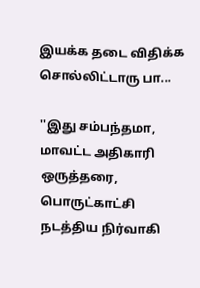இயக்க தடை விதிக்க சொல்லிட்டாரு பா...

''இது சம்பந்தமா, மாவட்ட அதிகாரி ஒருத்தரை, பொருட்காட்சி நடத்திய நிர்வாகி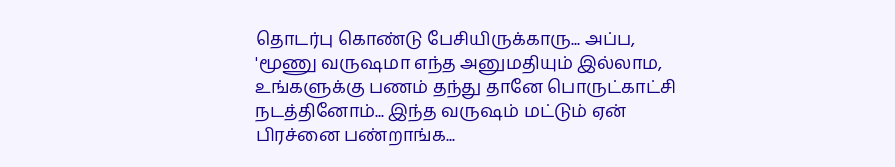தொடர்பு கொண்டு பேசியிருக்காரு... அப்ப, 'மூணு வருஷமா எந்த அனுமதியும் இல்லாம, உங்களுக்கு பணம் தந்து தானே பொருட்காட்சி நடத்தினோம்... இந்த வருஷம் மட்டும் ஏன் பிரச்னை பண்றாங்க...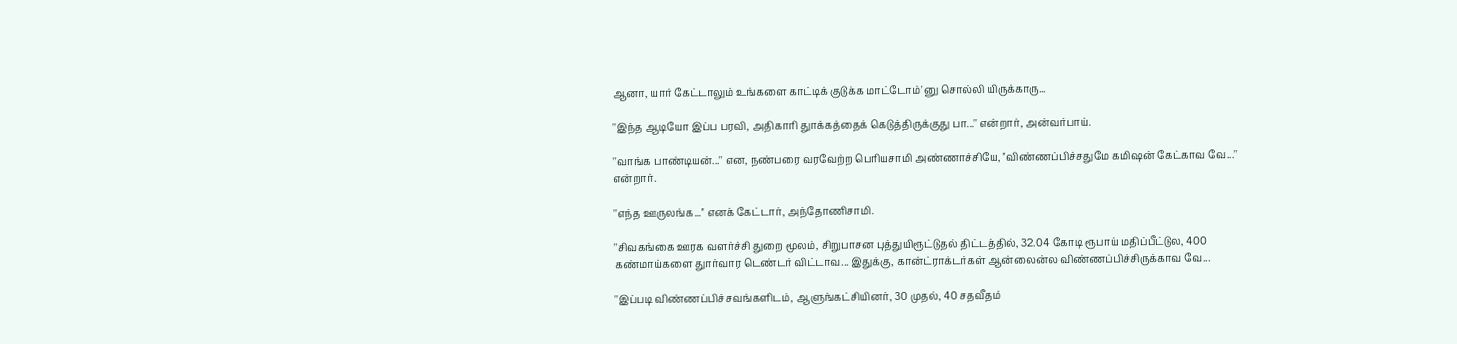ஆனா, யார் கேட்டாலும் உங்களை காட்டிக் குடுக்க மாட்டோம்'னு சொல்லி யிருக்காரு...

''இந்த ஆடியோ இப்ப பரவி, அதிகாரி துாக்கத்தைக் கெடுத்திருக்குது பா...'' என்றார், அன்வர்பாய்.

''வாங்க பாண்டியன்...'' என, நண்பரை வரவேற்ற பெரியசாமி அண்ணாச்சியே, ''விண்ணப்பிச்சதுமே கமிஷன் கேட்காவ வே...'' என்றார்.

''எந்த ஊருலங்க...'' எனக் கேட்டார், அந்தோணிசாமி.

''சிவகங்கை ஊரக வளர்ச்சி துறை மூலம், சிறுபாசன புத்துயிரூட்டுதல் திட்டத்தில், 32.04 கோடி ரூபாய் மதிப்பீட்டுல, 400 கண்மாய்களை துார்வார டெண்டர் விட்டாவ... இதுக்கு, கான்ட்ராக்டர்கள் ஆன்லைன்ல விண்ணப்பிச்சிருக்காவ வே...

''இப்படி விண்ணப்பிச்சவங்களிடம், ஆளுங்கட்சியினர், 30 முதல், 40 சதவீதம்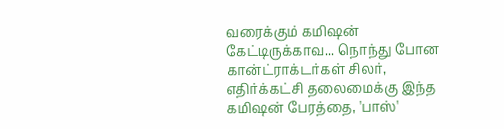வரைக்கும் கமிஷன் கேட்டிருக்காவ... நொந்து போன கான்ட்ராக்டர்கள் சிலர், எதிர்க்கட்சி தலைமைக்கு இந்த கமிஷன் பேரத்தை, 'பாஸ்'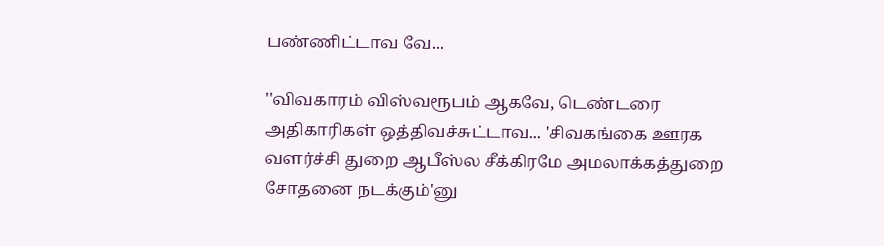பண்ணிட்டாவ வே...

''விவகாரம் விஸ்வரூபம் ஆகவே, டெண்டரை அதிகாரிகள் ஒத்திவச்சுட்டாவ... 'சிவகங்கை ஊரக வளர்ச்சி துறை ஆபீஸ்ல சீக்கிரமே அமலாக்கத்துறை சோதனை நடக்கும்'னு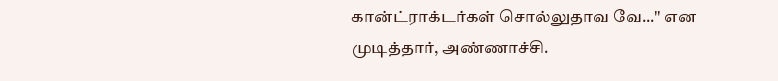கான்ட்ராக்டர்கள் சொல்லுதாவ வே...'' என முடித்தார், அண்ணாச்சி.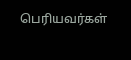பெரியவர்கள்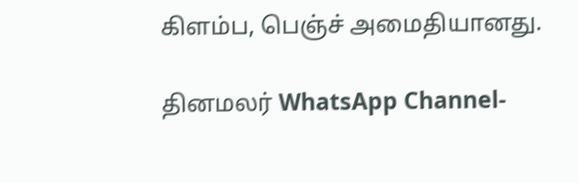கிளம்ப, பெஞ்ச் அமைதியானது.

தினமலர் WhatsApp Channel-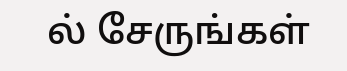ல் சேருங்கள்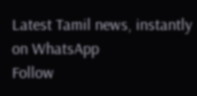Latest Tamil news, instantly on WhatsApp
Follow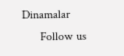Dinamalar
      Follow us